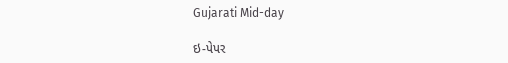Gujarati Mid-day

ઇ-પેપર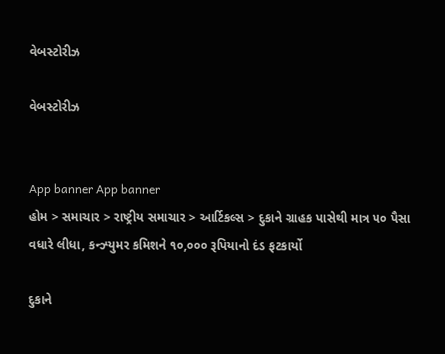વેબસ્ટોરીઝ

વેબસ્ટોરીઝ


App banner App banner
હોમ > સમાચાર > રાષ્ટ્રીય સમાચાર > આર્ટિકલ્સ > દુકાને ગ્રાહક પાસેથી માત્ર ૫૦ પૈસા વધારે લીધા, કન્ઝ્યુમર કમિશને ૧૦,૦૦૦ રૂપિયાનો દંડ ફટકાર્યો

દુકાને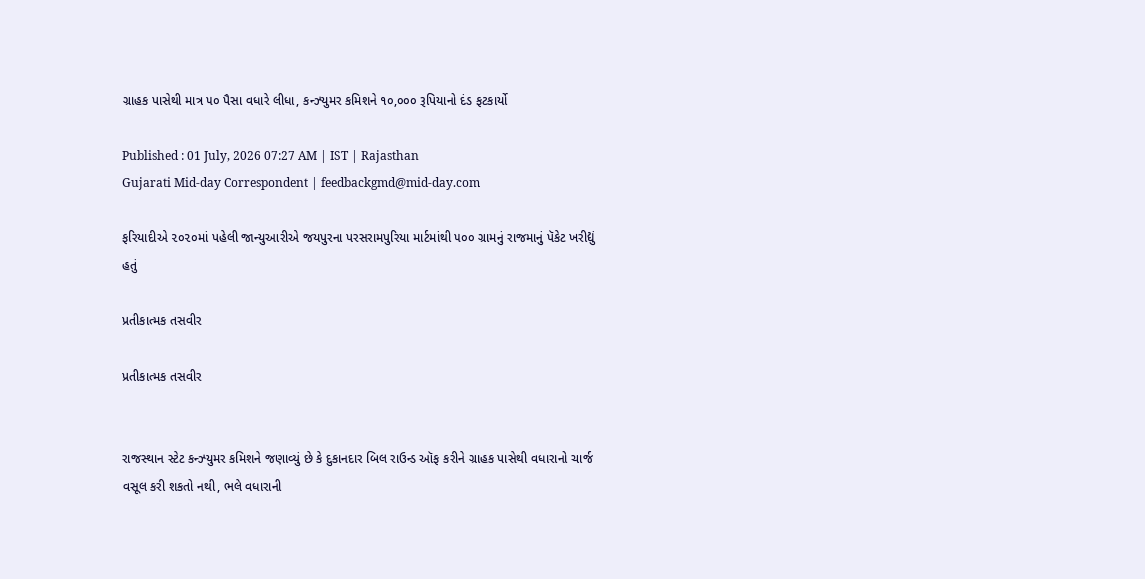ગ્રાહક પાસેથી માત્ર ૫૦ પૈસા વધારે લીધા, કન્ઝ્યુમર કમિશને ૧૦,૦૦૦ રૂપિયાનો દંડ ફટકાર્યો

Published : 01 July, 2026 07:27 AM | IST | Rajasthan
Gujarati Mid-day Correspondent | feedbackgmd@mid-day.com

ફરિયાદીએ ૨૦૨૦માં પહેલી જાન્યુઆરીએ જયપુરના પરસરામપુરિયા માર્ટમાંથી ૫૦૦ ગ્રામનું રાજમાનું પૅકેટ ખરીદ્યું હતું

પ્રતીકાત્મક તસવીર

પ્રતીકાત્મક તસવીર


રાજસ્થાન સ્ટેટ કન્ઝ્યુમર કમિશને જણાવ્યું છે કે દુકાનદાર બિલ રાઉન્ડ ઑફ કરીને ગ્રાહક પાસેથી વધારાનો ચાર્જ વસૂલ કરી શકતો નથી, ભલે વધારાની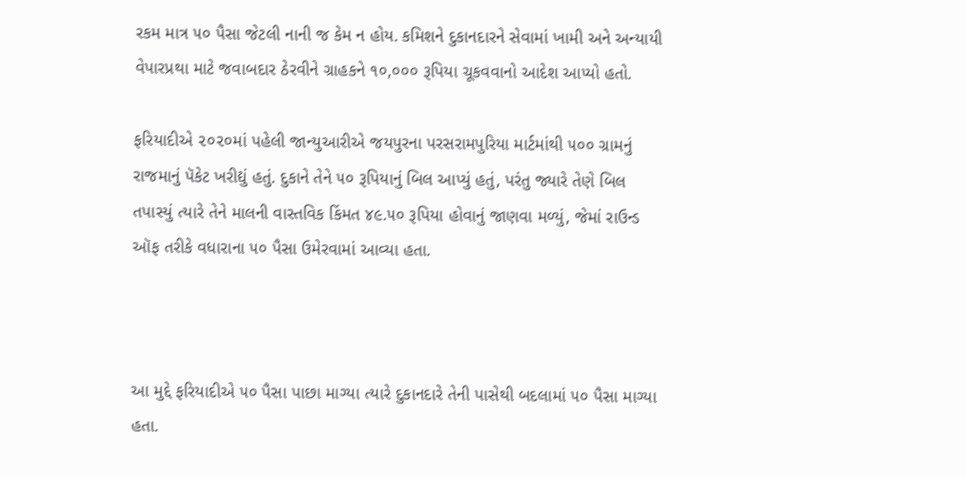રકમ માત્ર ૫૦ પૈસા જેટલી નાની જ કેમ ન હોય. કમિશને દુકાનદારને સેવામાં ખામી અને અન્યાયી વેપારપ્રથા માટે જવાબદાર ઠેરવીને ગ્રાહકને ૧૦,૦૦૦ રૂપિયા ચૂકવવાનો આદેશ આપ્યો હતો.

ફરિયાદીએ ૨૦૨૦માં પહેલી જાન્યુઆરીએ જયપુરના પરસરામપુરિયા માર્ટમાંથી ૫૦૦ ગ્રામનું રાજમાનું પૅકેટ ખરીદ્યું હતું. દુકાને તેને ૫૦ રૂપિયાનું બિલ આપ્યું હતું, પરંતુ જ્યારે તેણે બિલ તપાસ્યું ત્યારે તેને માલની વાસ્તવિક કિંમત ૪૯.૫૦ રૂપિયા હોવાનું જાણવા મળ્યું, જેમાં રાઉન્ડ ઑફ તરીકે વધારાના ૫૦ પૈસા ઉમેરવામાં આવ્યા હતા.



આ મુદ્દે ફરિયાદીએ ૫૦ પૈસા પાછા માગ્યા ત્યારે દુકાનદારે તેની પાસેથી બદલામાં ૫૦ પૈસા માગ્યા હતા.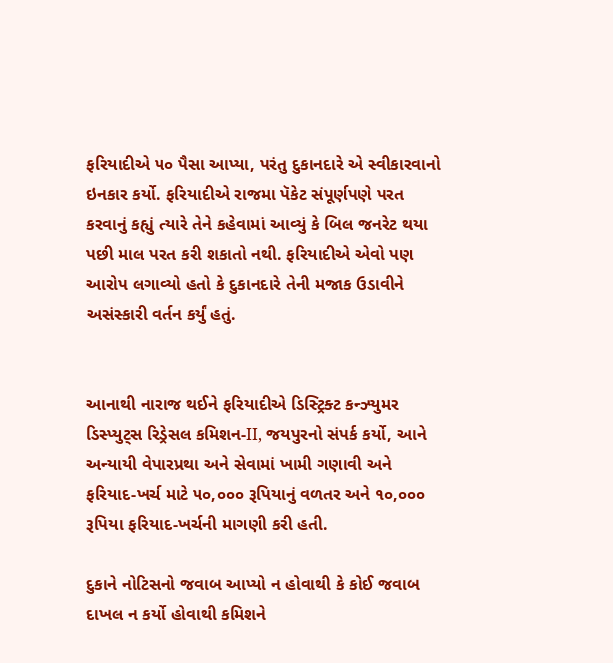ફરિયાદીએ ૫૦ પૈસા આપ્યા, પરંતુ દુકાનદારે એ સ્વીકારવાનો ઇનકાર કર્યો. ફરિયાદીએ રાજમા પૅકેટ સંપૂર્ણપણે પરત કરવાનું કહ્યું ત્યારે તેને કહેવામાં આવ્યું કે બિલ જનરેટ થયા પછી માલ પરત કરી શકાતો નથી. ફરિયાદીએ એવો પણ આરોપ લગાવ્યો હતો કે દુકાનદારે તેની મજાક ઉડાવીને અસંસ્કારી વર્તન કર્યું હતું.


આનાથી નારાજ થઈને ફરિયાદીએ ડિસ્ટ્રિક્ટ કન્ઝ્યુમર ડિસ્પ્યુટ્સ રિડ્રેસલ કમિશન-II, જયપુરનો સંપર્ક કર્યો, આને અન્યાયી વેપારપ્રથા અને સેવામાં ખામી ગણાવી અને ફરિયાદ-ખર્ચ માટે ૫૦,૦૦૦ રૂપિયાનું વળતર અને ૧૦,૦૦૦ રૂપિયા ફરિયાદ-ખર્ચની માગણી કરી હતી.

દુકાને નોટિસનો જવાબ આપ્યો ન હોવાથી કે કોઈ જવાબ દાખલ ન કર્યો હોવાથી કમિશને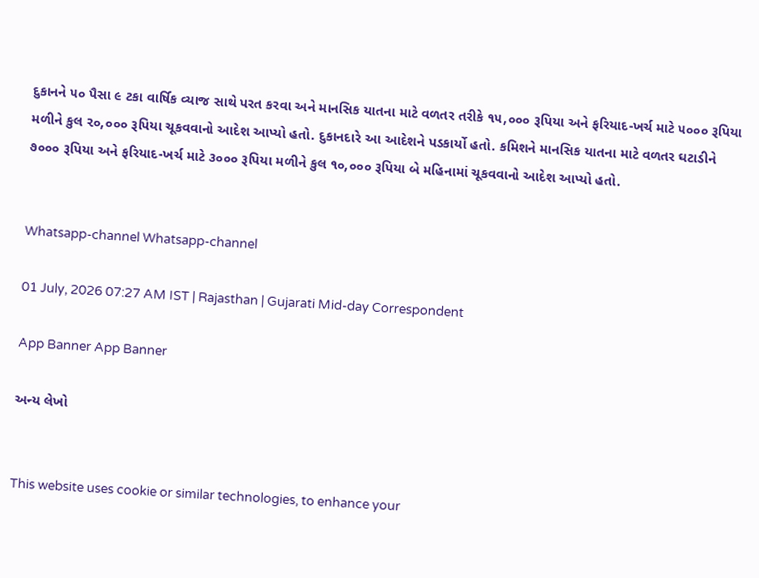દુકાનને ૫૦ પૈસા ૯ ટકા વાર્ષિક વ્યાજ સાથે પરત કરવા અને માનસિક યાતના માટે વળતર તરીકે ૧૫,૦૦૦ રૂપિયા અને ફરિયાદ-ખર્ચ માટે ૫૦૦૦ રૂપિયા મળીને કુલ ૨૦,૦૦૦ રૂપિયા ચૂકવવાનો આદેશ આપ્યો હતો. દુકાનદારે આ આદેશને પડકાર્યો હતો. કમિશને માનસિક યાતના માટે વળતર ઘટાડીને ૭૦૦૦ રૂપિયા અને ફરિયાદ-ખર્ચ માટે ૩૦૦૦ રૂપિયા મળીને કુલ ૧૦,૦૦૦ રૂપિયા બે મહિનામાં ચૂકવવાનો આદેશ આપ્યો હતો.


Whatsapp-channel Whatsapp-channel

01 July, 2026 07:27 AM IST | Rajasthan | Gujarati Mid-day Correspondent

App Banner App Banner

અન્ય લેખો


This website uses cookie or similar technologies, to enhance your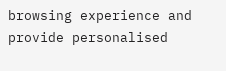browsing experience and provide personalised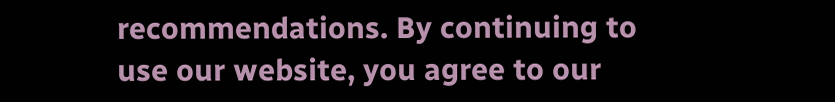recommendations. By continuing to use our website, you agree to our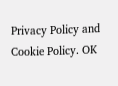Privacy Policy and Cookie Policy. OK